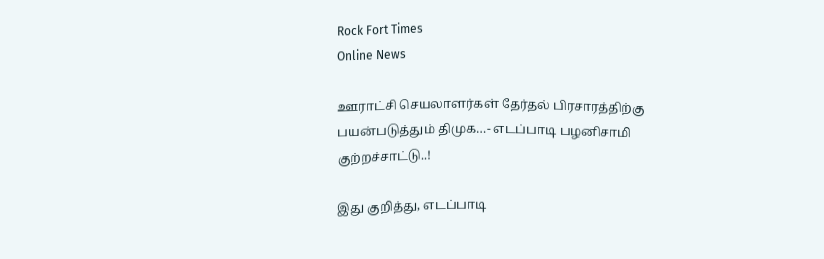Rock Fort Times
Online News

ஊராட்சி செயலாளர்கள் தேர்தல் பிரசாரத்திற்கு பயன்படுத்தும் திமுக…- எடப்பாடி பழனிசாமி குற்றச்சாட்டு..!

இது குறித்து, எடப்பாடி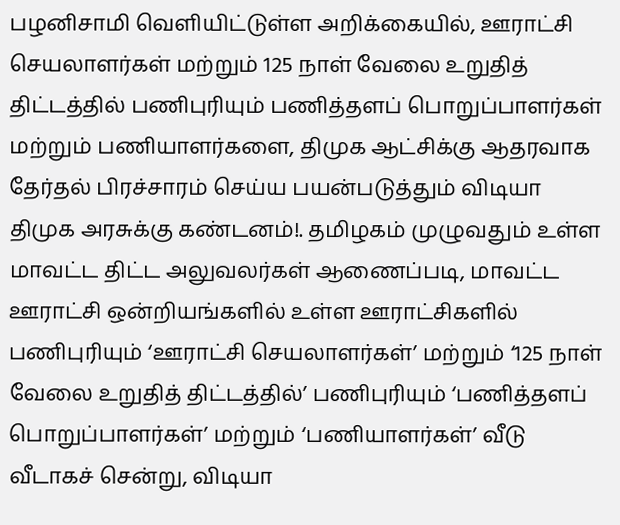பழனிசாமி வெளியிட்டுள்ள அறிக்கையில், ஊராட்சி செயலாளர்கள் மற்றும் 125 நாள் வேலை உறுதித் திட்டத்தில் பணிபுரியும் பணித்தளப் பொறுப்பாளர்கள் மற்றும் பணியாளர்களை, திமுக ஆட்சிக்கு ஆதரவாக தேர்தல் பிரச்சாரம் செய்ய பயன்படுத்தும் விடியா திமுக அரசுக்கு கண்டனம்!. தமிழகம் முழுவதும் உள்ள மாவட்ட திட்ட அலுவலர்கள் ஆணைப்படி, மாவட்ட ஊராட்சி ஒன்றியங்களில் உள்ள ஊராட்சிகளில் பணிபுரியும் ‘ஊராட்சி செயலாளர்கள்’ மற்றும் ‘125 நாள் வேலை உறுதித் திட்டத்தில்’ பணிபுரியும் ‘பணித்தளப் பொறுப்பாளர்கள்’ மற்றும் ‘பணியாளர்கள்’ வீடு வீடாகச் சென்று, விடியா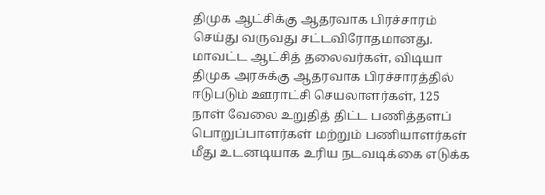திமுக ஆட்சிக்கு ஆதரவாக பிரச்சாரம் செய்து வருவது சட்டவிரோதமானது. மாவட்ட ஆட்சித் தலைவர்கள், விடியா திமுக அரசுக்கு ஆதரவாக பிரச்சாரத்தில் ஈடுபடும் ஊராட்சி செயலாளர்கள், 125 நாள் வேலை உறுதித் திட்ட பணித்தளப் பொறுப்பாளர்கள் மற்றும் பணியாளர்கள் மீது உடனடியாக உரிய நடவடிக்கை எடுக்க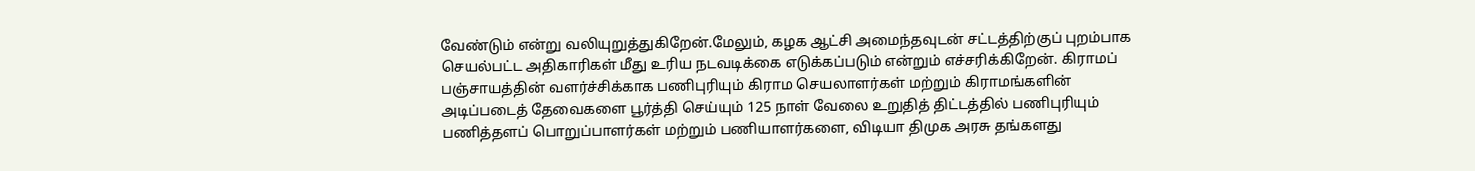வேண்டும் என்று வலியுறுத்துகிறேன்.மேலும், கழக ஆட்சி அமைந்தவுடன் சட்டத்திற்குப் புறம்பாக செயல்பட்ட அதிகாரிகள் மீது உரிய நடவடிக்கை எடுக்கப்படும் என்றும் எச்சரிக்கிறேன். கிராமப் பஞ்சாயத்தின் வளர்ச்சிக்காக பணிபுரியும் கிராம செயலாளர்கள் மற்றும் கிராமங்களின் அடிப்படைத் தேவைகளை பூர்த்தி செய்யும் 125 நாள் வேலை உறுதித் திட்டத்தில் பணிபுரியும் பணித்தளப் பொறுப்பாளர்கள் மற்றும் பணியாளர்களை, விடியா திமுக அரசு தங்களது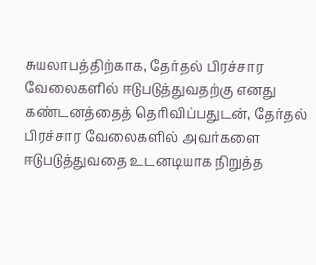சுயலாபத்திற்காக, தேர்தல் பிரச்சார வேலைகளில் ஈடுபடுத்துவதற்கு எனது கண்டனத்தைத் தெரிவிப்பதுடன், தேர்தல் பிரச்சார வேலைகளில் அவர்களை ஈடுபடுத்துவதை உடனடியாக நிறுத்த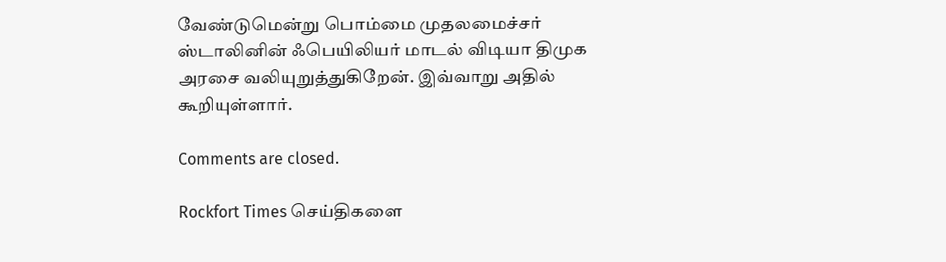வேண்டுமென்று பொம்மை முதலமைச்சர் ஸ்டாலினின் ஃபெயிலியர் மாடல் விடியா திமுக அரசை வலியுறுத்துகிறேன். இவ்வாறு அதில் கூறியுள்ளார்.

Comments are closed.

Rockfort Times செய்திகளை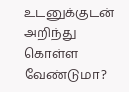உடனுக்குடன் அறிந்து கொள்ள வேண்டுமா?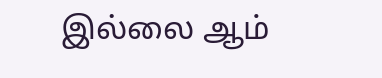இல்லை ஆம்